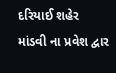દરિયાઈ શહેર માંડવી ના પ્રવેશ દ્વાર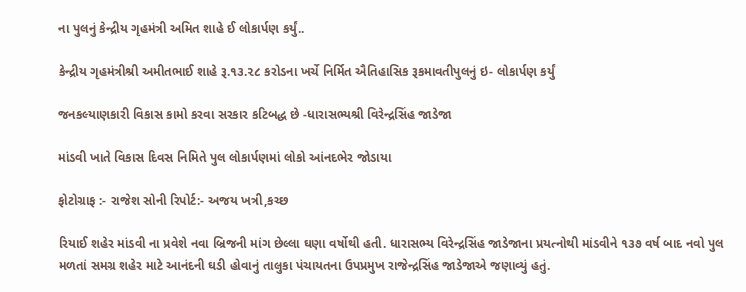ના પુલનું કેન્દ્રીય ગૃહમંત્રી અમિત શાહે ઈ લોકાર્પણ કર્યું..

કેન્દ્રીય ગૃહમંત્રીશ્રી અમીતભાઈ શાહે રૂ.૧૩.૨૮ કરોડના ખર્ચે નિર્મિત ઐતિહાસિક રૂકમાવતીપુલનું ઇ- લોકાર્પણ કર્યું

જનકલ્યાણકારી વિકાસ કામો કરવા સરકાર કટિબદ્ધ છે -ધારાસભ્યશ્રી વિરેન્દ્રસિંહ જાડેજા

માંડવી ખાતે વિકાસ દિવસ નિમિતે પુલ લોકાર્પણમાં લોકો આંનદભેર જોડાયા

ફોટોગ્રાફ :- રાજેશ સોની રિપોર્ટ:- અજય ખત્રી,કચ્છ

રિયાઈ શહેર માંડવી ના પ્રવેશે નવા બ્રિજની માંગ છેલ્લા ઘણા વર્ષોથી હતી. ધારાસભ્ય વિરેન્દ્રસિંહ જાડેજાના પ્રયત્નોથી માંડવીને ૧૩૭ વર્ષ બાદ નવો પુલ મળતાં સમગ્ર શહેર માટે આનંદની ઘડી હોવાનું તાલુકા પંચાયતના ઉપપ્રમુખ રાજેન્દ્રસિંહ જાડેજાએ જણાવ્યું હતું.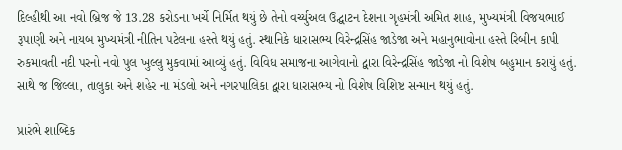દિલ્હીથી આ નવો બ્રિજ જે 13.28 કરોડના ખર્ચે નિર્મિત થયું છે તેનો વર્ચ્યુઅલ ઉદ્ઘાટન દેશના ગૃહમંત્રી અમિત શાહ, મુખ્યમંત્રી વિજયભાઈ રૂપાણી અને નાયબ મુખ્યમંત્રી નીતિન પટેલના હસ્તે થયું હતું. સ્થાનિકે ધારાસભ્ય વિરેન્દ્રસિંહ જાડેજા અને મહાનુભાવોના હસ્તે રિબીન કાપી રુકમાવતી નદી પરનો નવો પુલ ખુલ્લુ મુકવામાં આવ્યું હતું. વિવિધ સમાજના આગેવાનો દ્વારા વિરેન્દ્રસિંહ જાડેજા નો વિશેષ બહુમાન કરાયું હતું. સાથે જ જિલ્લા, તાલુકા અને શહેર ના મંડલો અને નગરપાલિકા દ્વારા ધારાસભ્ય નો વિશેષ વિશિષ્ટ સન્માન થયું હતું.

પ્રારંભે શાબ્દિક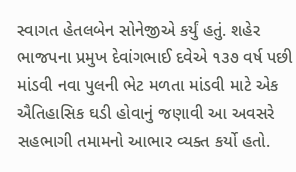સ્વાગત હેતલબેન સોનેજીએ કર્યું હતું. શહેર ભાજપના પ્રમુખ દેવાંગભાઈ દવેએ ૧૩૭ વર્ષ પછી માંડવી નવા પુલની ભેટ મળતા માંડવી માટે એક ઐતિહાસિક ઘડી હોવાનું જણાવી આ અવસરે સહભાગી તમામનો આભાર વ્યક્ત કર્યો હતો.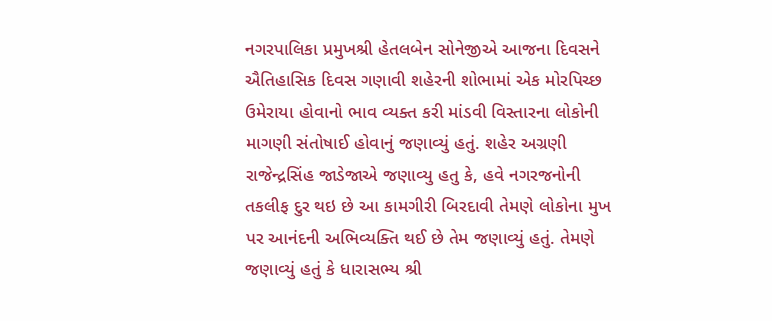નગરપાલિકા પ્રમુખશ્રી હેતલબેન સોનેજીએ આજના દિવસને ઐતિહાસિક દિવસ ગણાવી શહેરની શોભામાં એક મોરપિચ્છ ઉમેરાયા હોવાનો ભાવ વ્યક્ત કરી માંડવી વિસ્તારના લોકોની માગણી સંતોષાઈ હોવાનું જણાવ્યું હતું. શહેર અગ્રણી રાજેન્દ્રસિંહ જાડેજાએ જણાવ્યુ હતુ કે, હવે નગરજનોની તકલીફ દુર થઇ છે આ કામગીરી બિરદાવી તેમણે લોકોના મુખ પર આનંદની અભિવ્યક્તિ થઈ છે તેમ જણાવ્યું હતું. તેમણે જણાવ્યું હતું કે ધારાસભ્ય શ્રી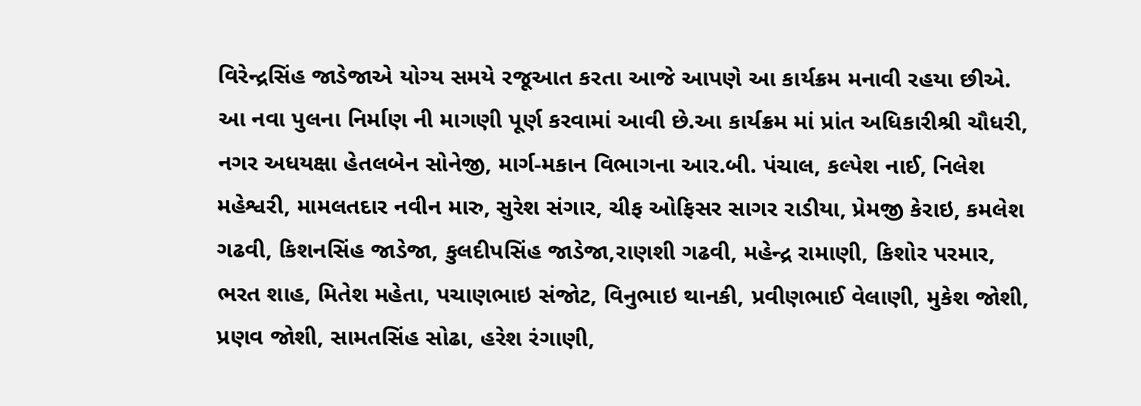વિરેન્દ્રસિંહ જાડેજાએ યોગ્ય સમયે રજૂઆત કરતા આજે આપણે આ કાર્યક્રમ મનાવી રહયા છીએ. આ નવા પુલના નિર્માણ ની માગણી પૂર્ણ કરવામાં આવી છે.આ કાર્યક્રમ માં પ્રાંત અધિકારીશ્રી ચૌધરી, નગર અધયક્ષા હેતલબેન સોનેજી, માર્ગ-મકાન વિભાગના આર.બી. પંચાલ, કલ્પેશ નાઈ, નિલેશ મહેશ્વરી, મામલતદાર નવીન મારુ, સુરેશ સંગાર, ચીફ ઓફિસર સાગર રાડીયા, પ્રેમજી કેરાઇ, કમલેશ ગઢવી, કિશનસિંહ જાડેજા, કુલદીપસિંહ જાડેજા,રાણશી ગઢવી, મહેન્દ્ર રામાણી, કિશોર પરમાર, ભરત શાહ, મિતેશ મહેતા, પચાણભાઇ સંજોટ, વિનુભાઇ થાનકી, પ્રવીણભાઈ વેલાણી, મુકેશ જોશી, પ્રણવ જોશી, સામતસિંહ સોઢા, હરેશ રંગાણી,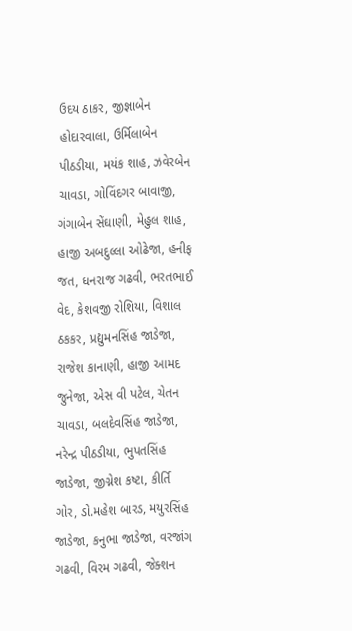ઉદય ઠાકર, જીજ્ઞાબેન હોદારવાલા, ઉર્મિલાબેન પીઠડીયા, મયંક શાહ, ઝવેરબેન ચાવડા, ગોવિંદગર બાવાજી, ગંગાબેન સેંઘાણી, મેહુલ શાહ, હાજી અબદુલ્લા ઓઢેજા, હનીફ જત, ધનરાજ ગઢવી, ભરતભાઈ વેદ, કેશવજી રોશિયા, વિશાલ ઠકકર, પ્રદ્યુમનસિંહ જાડેજા, રાજેશ કાનાણી, હાજી આમદ જુનેજા, એસ વી પટેલ, ચેતન ચાવડા, બલદેવસિંહ જાડેજા, નરેન્દ્ર પીઠડીયા, ભુપતસિંહ જાડેજા, જીગ્નેશ કષ્ટા, કીર્તિ ગોર, ડો.મહેશ બારડ, મયુરસિંહ જાડેજા, કનુભા જાડેજા, વરજાંગ ગઢવી, વિરમ ગઢવી, જેક્શન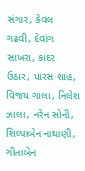સંગાર, કેવલ ગઢવી, દેવાંગ સાખરા, કાદર ઉઠાર, પારસ શાહ, વિજય ગાલા, નિલેશ ઝાલા, નરેન સોની, શિલ્પાબેન નાથાણી, ગીતાબેન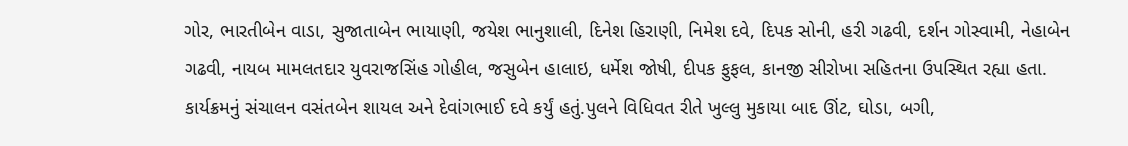ગોર, ભારતીબેન વાડા, સુજાતાબેન ભાયાણી, જયેશ ભાનુશાલી, દિનેશ હિરાણી, નિમેશ દવે, દિપક સોની, હરી ગઢવી, દર્શન ગોસ્વામી, નેહાબેન ગઢવી, નાયબ મામલતદાર યુવરાજસિંહ ગોહીલ, જસુબેન હાલાઇ, ધર્મેશ જોષી, દીપક ફુફલ, કાનજી સીરોખા સહિતના ઉપસ્થિત રહ્યા હતા. કાર્યક્રમનું સંચાલન વસંતબેન શાયલ અને દેવાંગભાઈ દવે કર્યું હતું.પુલને વિધિવત રીતે ખુલ્લુ મુકાયા બાદ ઊંટ, ઘોડા, બગી,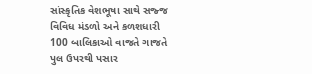સાંસ્કૃતિક વેશભૂષા સાથે સજ્જ વિવિધ મંડળો અને કળશધારી 100 બાલિકાઓ વાજતે ગાજતે પુલ ઉપરથી પસાર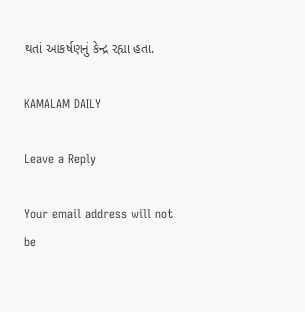થતાં આકર્ષણનું કેન્દ્ર રહ્યા હતા.

KAMALAM DAILY

Leave a Reply

Your email address will not be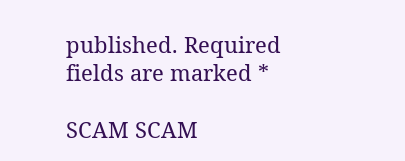published. Required fields are marked *

SCAM SCAM